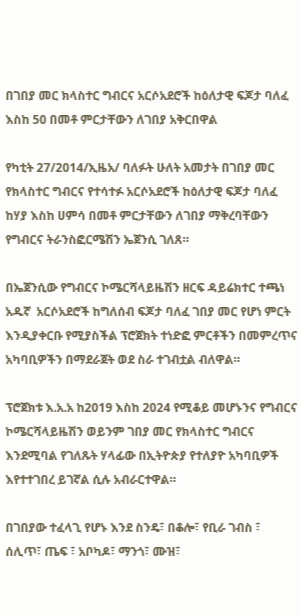በገበያ መር ክላስተር ግብርና አርሶአደሮች ከዕለታዊ ፍጆታ ባለፈ እስከ 50 በመቶ ምርታቸውን ለገበያ አቅርበዋል

የካቲት 27/2014/ኢዜአ/ ባለፉት ሁለት አመታት በገበያ መር የክላስተር ግብርና የተሳተፉ አርሶአደሮች ከዕለታዊ ፍጆታ ባለፈ ከሃያ እስከ ሀምሳ በመቶ ምርታቸውን ለገበያ ማቅረባቸውን የግብርና ትራንስፎርሜሽን ኤጀንሲ ገለጸ።

በኤጀንሲው የግብርና ኮሜርሻላይዜሽን ዘርፍ ዳይሬክተር ተጫነ አዱኛ  አርሶአደሮች ከግለሰብ ፍጆታ ባለፈ ገበያ መር የሆነ ምርት እንዲያቀርቡ የሚያስችል ፕሮጀክት ተነድፎ ምርቶችን በመምረጥና አካባቢዎችን በማደራጀት ወደ ስራ ተገብቷል ብለዋል።

ፕሮጀክቱ እ.አ.አ ከ2019 እስከ 2024 የሚቆይ መሆኑንና የግብርና ኮሜርሻላይዜሽን ወይንም ገበያ መር የክላስተር ግብርና እንደሚባል የገለጹት ሃላፊው በኢትዮጵያ የተለያዮ አካባቢዎች እየተተገበረ ይገኛል ሲሉ አብራርተዋል።

በገበያው ተፈላጊ የሆኑ እንደ ስንዴ፣ በቆሎ፣ የቢራ ገብስ ፣ ሰሊጥ፣ ጤፍ ፣ አቦካዶ፣ ማንጎ፣ ሙዝ፣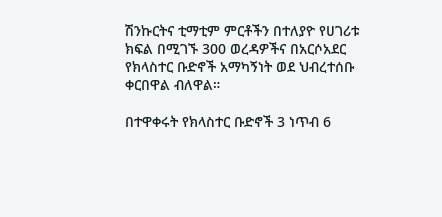ሽንኩርትና ቲማቲም ምርቶችን በተለያዮ የሀገሪቱ ክፍል በሚገኙ 300 ወረዳዎችና በአርሶአደር የክላስተር ቡድኖች አማካኝነት ወደ ህብረተሰቡ ቀርበዋል ብለዋል።

በተዋቀሩት የክላስተር ቡድኖች 3 ነጥብ 6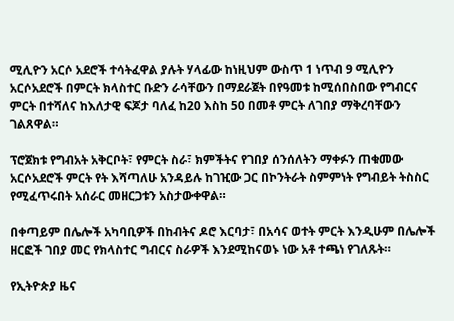ሚሊዮን አርሶ አደሮች ተሳትፈዋል ያሉት ሃላፊው ከነዚህም ውስጥ 1 ነጥብ 9 ሚሊዮን አርሶአደሮች በምርት ክላስተር ቡድን ራሳቸውን በማደራጀት በየዓመቱ ከሚሰበስበው የግብርና ምርት በተሻለና ከእለታዊ ፍጆታ ባለፈ ከ20 እስከ 50 በመቶ ምርት ለገበያ ማቅረባቸውን ገልጸዋል።

ፕሮጀክቱ የግብአት አቅርቦት፣ የምርት ስራ፣ ክምችትና የገበያ ሰንሰለትን ማቀፉን ጠቁመው አርሶአደሮች ምርት የት እሻጣለሁ አንዳይሉ ከገዢው ጋር በኮንትራት ስምምነት የግብይት ትስስር የሚፈጥሩበት አሰራር መዘርጋቱን አስታውቀዋል።

በቀጣይም በሌሎች አካባቢዎች በከብትና ዶሮ እርባታ፣ በአሳና ወተት ምርት እንዲሁም በሌሎች ዘርፎች ገበያ መር የክላስተር ግብርና ስራዎች እንደሚከናወኑ ነው አቶ ተጫነ የገለጹት።

የኢትዮጵያ ዜና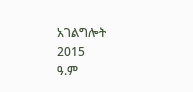አገልግሎት
2015
ዓ.ም